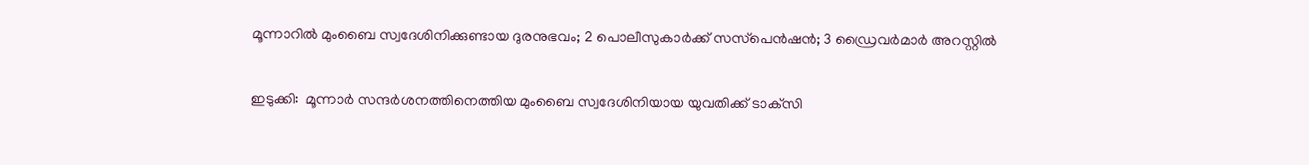മൂന്നാറില്‍ മുംബൈ സ്വദേശിനിക്കുണ്ടായ ദുരനുഭവം; 2 പൊലീസുകാര്‍ക്ക് സസ്‌പെൻഷൻ; 3 ഡ്രൈവര്‍മാര്‍ അറസ്റ്റില്‍

ഇടുക്കി:  മൂന്നാർ സന്ദർശനത്തിനെത്തിയ മുംബൈ സ്വദേശിനിയായ യുവതിക്ക് ടാക്‌സി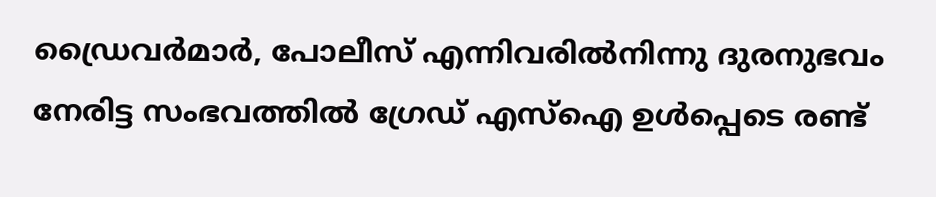ഡ്രൈവർമാർ, പോലീസ് എന്നിവരില്‍നിന്നു ദുരനുഭവം നേരിട്ട സംഭവത്തില്‍ ഗ്രേഡ് എസ്‌ഐ ഉള്‍പ്പെടെ രണ്ട്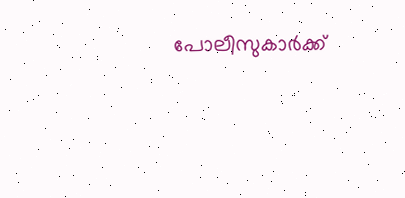പോലീസുകാർക്ക്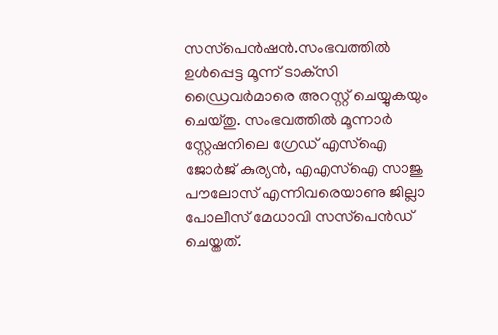സസ്‌പെൻഷൻ.സംഭവത്തില്‍ ഉള്‍പ്പെട്ട മൂന്ന് ടാക്‌സി ഡ്രൈവർമാരെ അറസ്റ്റ് ചെയ്യുകയും ചെയ്തു. സംഭവത്തില്‍ മൂന്നാർ സ്റ്റേഷനിലെ ഗ്രേഡ് എസ്‌ഐ ജോർജ് കുര്യൻ, എഎസ്‌ഐ സാജു പൗലോസ് എന്നിവരെയാണു ജില്ലാ പോലീസ് മേധാവി സസ്‌പെൻഡ് ചെയ്തത്.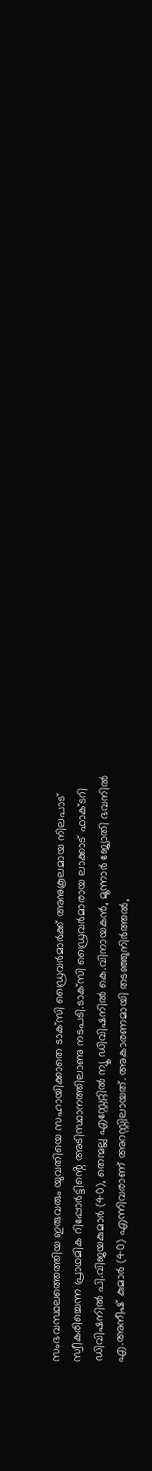സംഭവസ്ഥലത്തെത്തിയ ഇരുവരും യുവതിയെ സഹായിക്കാതെ ടാക്‌സി ഡ്രൈവർമാർക്ക് അനുകൂലമായ നിലപാട് സ്വീകരിച്ചെന്ന പ്രാഥമിക റിപ്പോർട്ടിൻ്റെ അടിസ്ഥാനത്തിലാണു നടപടി.ടാക്‌സി ഡ്രൈവർമാരായ ലാക്കാട് ഫാക്ടറി ഡിവിഷനില്‍ പി.വിജയകുമാർ (40), തെന്മല്ല എസ്റ്റേറ്റില്‍ ന്യൂ ഡിവിഷനില്‍ കെ.വിനായകൻ, മൂന്നാർ ജ്യോതി ഭവനില്‍ എ.അനീഷ് കുമാർ (40) എന്നിവരാണ് അറസ്റ്റിലായത്. അകാരണമായി തടഞ്ഞുനിർത്തല്‍,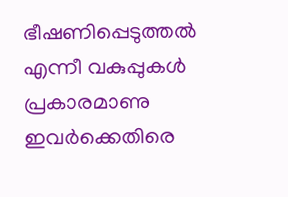ഭീഷണിപ്പെടുത്തല്‍ എന്നീ വകുപ്പുകള്‍ പ്രകാരമാണു ഇവർക്കെതിരെ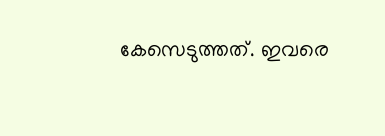കേസെടുത്തത്. ഇവരെ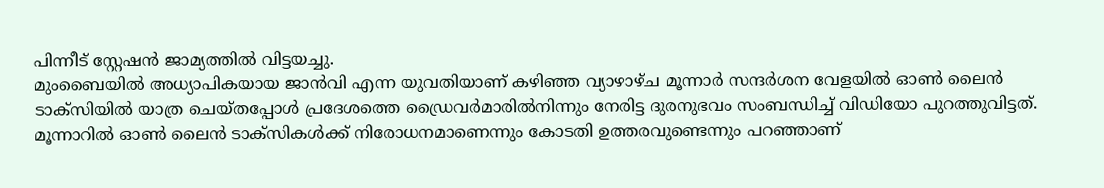പിന്നീട് സ്റ്റേഷൻ ജാമ്യത്തില്‍ വിട്ടയച്ചു.
മുംബൈയില്‍ അധ്യാപികയായ ജാൻവി എന്ന യുവതിയാണ് കഴിഞ്ഞ വ്യാഴാഴ്ച മൂന്നാർ സന്ദർശന വേളയില്‍ ഓണ്‍ ലൈൻ ടാക്‌സിയില്‍ യാത്ര ചെയ്തപ്പോള്‍ പ്രദേശത്തെ ഡ്രൈവർമാരില്‍നിന്നും നേരിട്ട ദുരനുഭവം സംബന്ധിച്ച്‌ വിഡിയോ പുറത്തുവിട്ടത്. മൂന്നാറില്‍ ഓണ്‍ ലൈൻ ടാക്‌സികള്‍ക്ക് നിരോധനമാണെന്നും കോടതി ഉത്തരവുണ്ടെന്നും പറഞ്ഞാണ്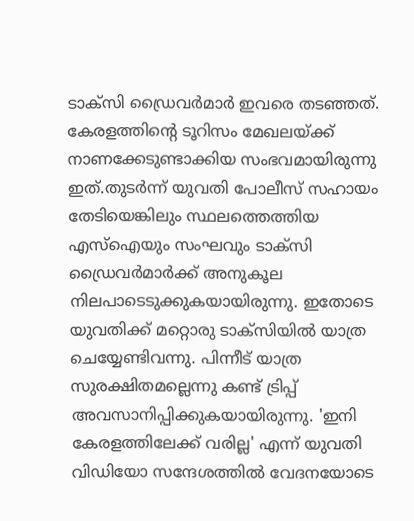ടാക്‌സി ഡ്രൈവർമാർ ഇവരെ തടഞ്ഞത്. കേരളത്തിൻ്റെ ടൂറിസം മേഖലയ്ക്ക് നാണക്കേടുണ്ടാക്കിയ സംഭവമായിരുന്നു ഇത്.തുടർന്ന് യുവതി പോലീസ് സഹായം തേടിയെങ്കിലും സ്ഥലത്തെത്തിയ എസ്‌ഐയും സംഘവും ടാക്‌സി ഡ്രൈവർമാർക്ക് അനുകൂല നിലപാടെടുക്കുകയായിരുന്നു. ഇതോടെ യുവതിക്ക് മറ്റൊരു ടാക്‌സിയില്‍ യാത്ര ചെയ്യേണ്ടിവന്നു. പിന്നീട് യാത്ര സുരക്ഷിതമല്ലെന്നു കണ്ട് ട്രിപ്പ് അവസാനിപ്പിക്കുകയായിരുന്നു. 'ഇനി കേരളത്തിലേക്ക് വരില്ല' എന്ന് യുവതി വിഡിയോ സന്ദേശത്തില്‍ വേദനയോടെ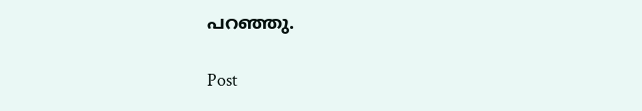പറഞ്ഞു.

Post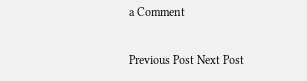a Comment

Previous Post Next Post